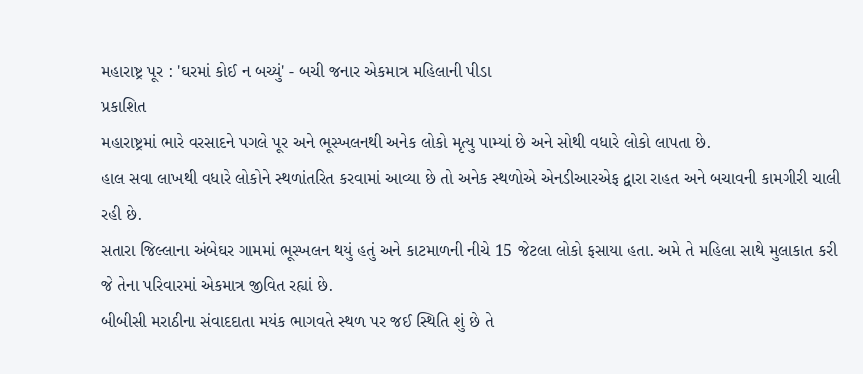મહારાષ્ટ્ર પૂર : 'ઘરમાં કોઈ ન બચ્યું' - બચી જનાર એકમાત્ર મહિલાની પીડા
પ્રકાશિત
મહારાષ્ટ્રમાં ભારે વરસાદને પગલે પૂર અને ભૂસ્ખલનથી અનેક લોકો મૃત્યુ પામ્યાં છે અને સોથી વધારે લોકો લાપતા છે.
હાલ સવા લાખથી વધારે લોકોને સ્થળાંતરિત કરવામાં આવ્યા છે તો અનેક સ્થળોએ એનડીઆરએફ દ્વારા રાહત અને બચાવની કામગીરી ચાલી રહી છે.
સતારા જિલ્લાના અંબેઘર ગામમાં ભૂસ્ખલન થયું હતું અને કાટમાળની નીચે 15 જેટલા લોકો ફસાયા હતા. અમે તે મહિલા સાથે મુલાકાત કરી જે તેના પરિવારમાં એકમાત્ર જીવિત રહ્યાં છે.
બીબીસી મરાઠીના સંવાદદાતા મયંક ભાગવતે સ્થળ પર જઈ સ્થિતિ શું છે તે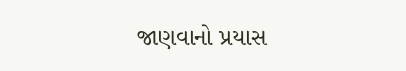જાણવાનો પ્રયાસ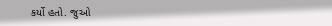કર્યો હતો. જુઓ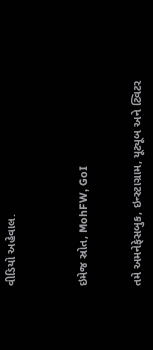વીડિયો અહેવાલ.



ઇમેજ સ્રોત, MohFW, GoI


તમે અમનેફેસબુક, ઇન્સ્ટાગ્રામ, યૂટ્યૂબ અને ટ્વિટર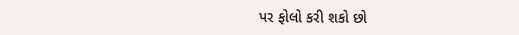પર ફોલો કરી શકો છો